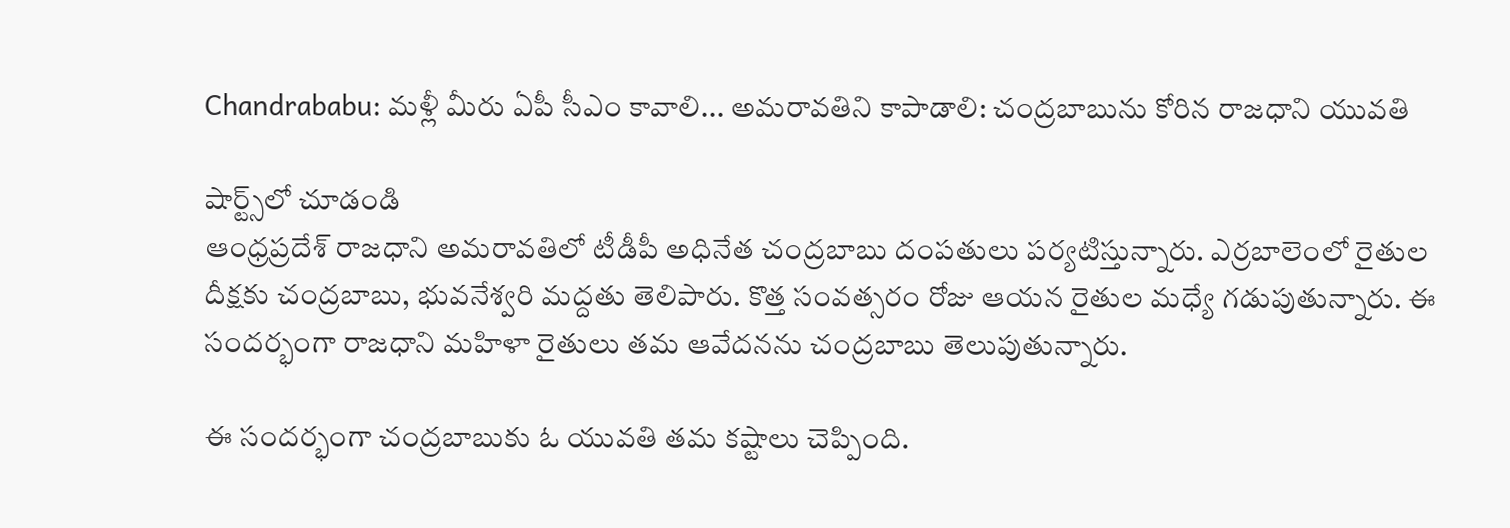Chandrababu: మళ్లీ మీరు ఏపీ సీఎం కావాలి... అమరావతిని కాపాడాలి: చంద్రబాబును కోరిన రాజధాని యువతి

షార్ట్స్‌లో చూడండి
ఆంధ్రప్రదేశ్ రాజధాని అమరావతిలో టీడీపీ అధినేత చంద్రబాబు దంపతులు పర్యటిస్తున్నారు. ఎర్రబాలెంలో రైతుల దీక్షకు చంద్రబాబు, భువనేశ్వరి మద్దతు తెలిపారు. కొత్త సంవత్సరం రోజు ఆయన రైతుల మధ్యే గడుపుతున్నారు. ఈ సందర్భంగా రాజధాని మహిళా రైతులు తమ ఆవేదనను చంద్రబాబు తెలుపుతున్నారు.

ఈ సందర్భంగా చంద్రబాబుకు ఓ యువతి తమ కష్టాలు చెప్పింది.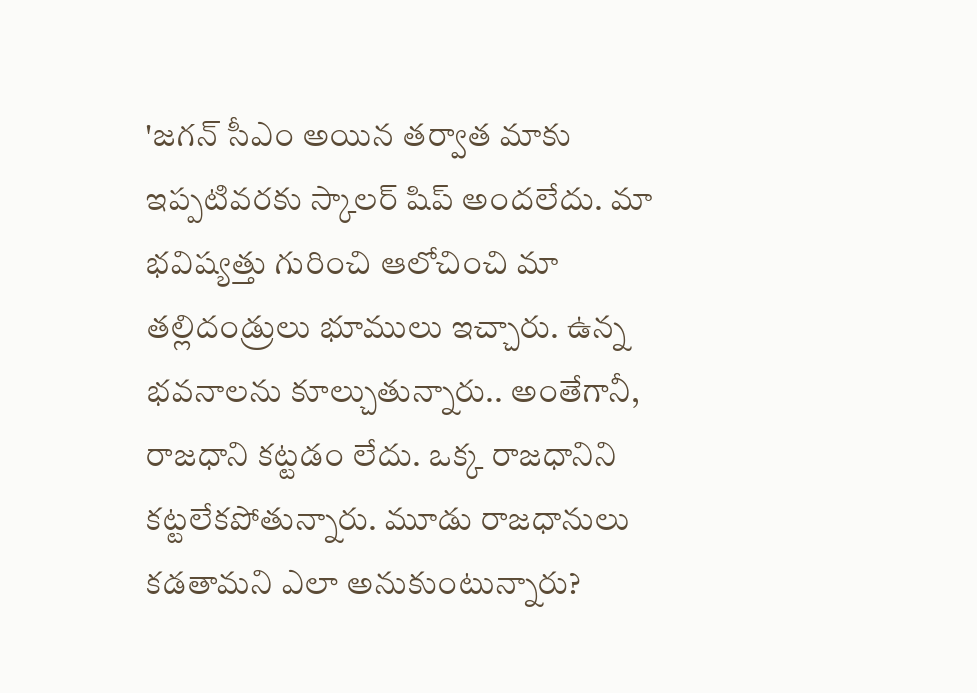'జగన్ సీఎం అయిన తర్వాత మాకు ఇప్పటివరకు స్కాలర్ షిప్ అందలేదు. మా భవిష్యత్తు గురించి ఆలోచించి మా తల్లిదండ్రులు భూములు ఇచ్చారు. ఉన్న భవనాలను కూల్చుతున్నారు.. అంతేగానీ, రాజధాని కట్టడం లేదు. ఒక్క రాజధానిని కట్టలేకపోతున్నారు. మూడు రాజధానులు కడతామని ఎలా అనుకుంటున్నారు?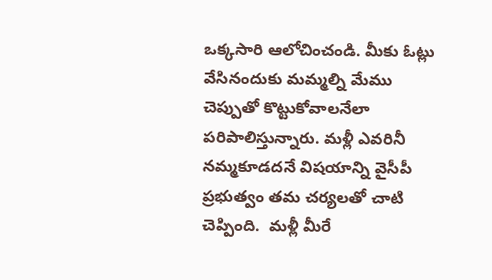ఒక్కసారి ఆలోచించండి. మీకు ఓట్లు వేసినందుకు మమ్మల్ని మేము చెప్పుతో కొట్టుకోవాలనేలా పరిపాలిస్తున్నారు. మళ్లీ ఎవరినీ నమ్మకూడదనే విషయాన్ని వైసీపీ ప్రభుత్వం తమ చర్యలతో చాటి చెప్పింది.  మళ్లీ మీరే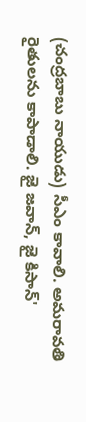(చంద్రబాబు నాయుడు) సీఎం కావాలి. అమరావతి రైతులను కాపాడాలి. జై జవాన్, జై కిసాన్'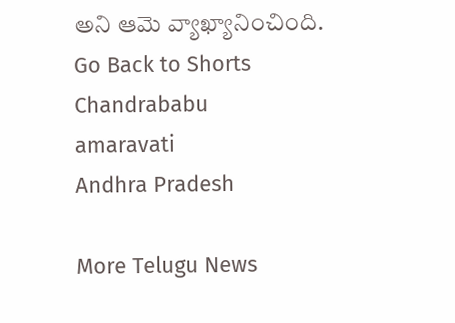అని ఆమె వ్యాఖ్యానించింది.
Go Back to Shorts
Chandrababu
amaravati
Andhra Pradesh

More Telugu News